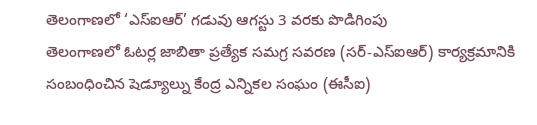తెలంగాణలో ‘ఎస్ఐఆర్’ గడువు ఆగస్టు 3 వరకు పొడిగింపు
తెలంగాణలో ఓటర్ల జాబితా ప్రత్యేక సమగ్ర సవరణ (సర్-ఎస్ఐఆర్) కార్యక్రమానికి సంబంధించిన షెడ్యూల్ను కేంద్ర ఎన్నికల సంఘం (ఈసీఐ)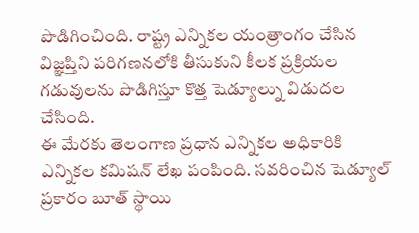పొడిగించింది. రాష్ట్ర ఎన్నికల యంత్రాంగం చేసిన విజ్ఞప్తిని పరిగణనలోకి తీసుకుని కీలక ప్రక్రియల గడువులను పొడిగిస్తూ కొత్త షెడ్యూల్ను విడుదల చేసింది.
ఈ మేరకు తెలంగాణ ప్రధాన ఎన్నికల అధికారికి ఎన్నికల కమిషన్ లేఖ పంపింది. సవరించిన షెడ్యూల్ ప్రకారం బూత్ స్థాయి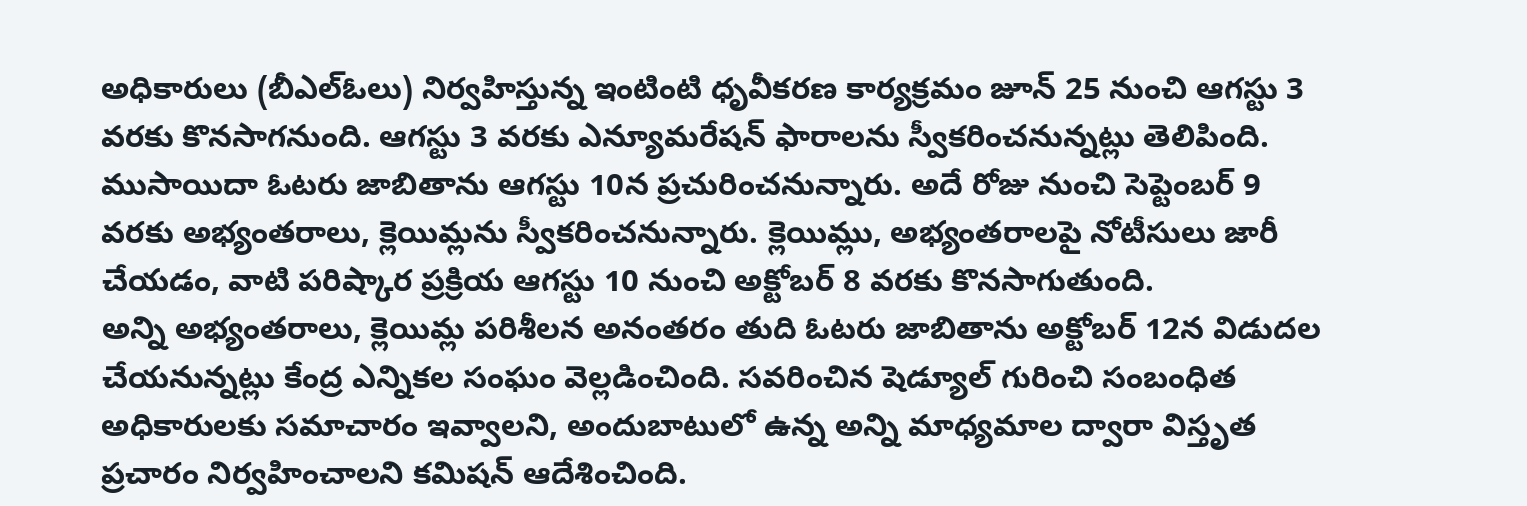అధికారులు (బీఎల్ఓలు) నిర్వహిస్తున్న ఇంటింటి ధృవీకరణ కార్యక్రమం జూన్ 25 నుంచి ఆగస్టు 3 వరకు కొనసాగనుంది. ఆగస్టు 3 వరకు ఎన్యూమరేషన్ ఫారాలను స్వీకరించనున్నట్లు తెలిపింది.
ముసాయిదా ఓటరు జాబితాను ఆగస్టు 10న ప్రచురించనున్నారు. అదే రోజు నుంచి సెప్టెంబర్ 9 వరకు అభ్యంతరాలు, క్లెయిమ్లను స్వీకరించనున్నారు. క్లెయిమ్లు, అభ్యంతరాలపై నోటీసులు జారీ చేయడం, వాటి పరిష్కార ప్రక్రియ ఆగస్టు 10 నుంచి అక్టోబర్ 8 వరకు కొనసాగుతుంది.
అన్ని అభ్యంతరాలు, క్లెయిమ్ల పరిశీలన అనంతరం తుది ఓటరు జాబితాను అక్టోబర్ 12న విడుదల చేయనున్నట్లు కేంద్ర ఎన్నికల సంఘం వెల్లడించింది. సవరించిన షెడ్యూల్ గురించి సంబంధిత అధికారులకు సమాచారం ఇవ్వాలని, అందుబాటులో ఉన్న అన్ని మాధ్యమాల ద్వారా విస్తృత ప్రచారం నిర్వహించాలని కమిషన్ ఆదేశించింది.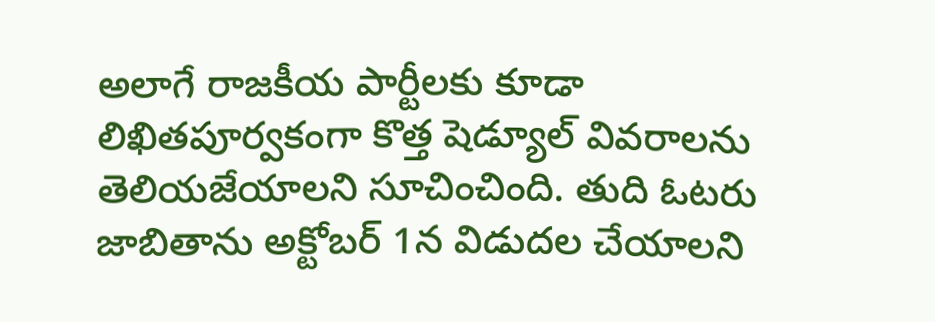అలాగే రాజకీయ పార్టీలకు కూడా లిఖితపూర్వకంగా కొత్త షెడ్యూల్ వివరాలను తెలియజేయాలని సూచించింది. తుది ఓటరు జాబితాను అక్టోబర్ 1న విడుదల చేయాలని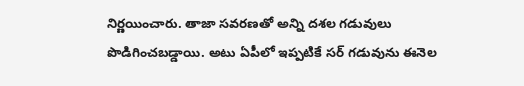నిర్ణయించారు. తాజా సవరణతో అన్ని దశల గడువులు పొడిగించబడ్డాయి. అటు ఏపీలో ఇప్పటికే సర్ గడువును ఈనెల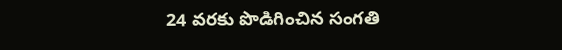24 వరకు పొడిగించిన సంగతి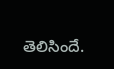తెలిసిందే.